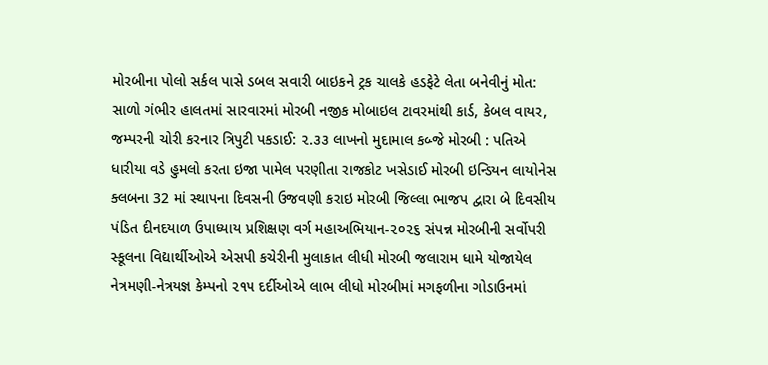મોરબીના પોલો સર્કલ પાસે ડબલ સવારી બાઇકને ટ્રક ચાલકે હડફેટે લેતા બનેવીનું મોત: સાળો ગંભીર હાલતમાં સારવારમાં મોરબી નજીક મોબાઇલ ટાવરમાંથી કાર્ડ, કેબલ વાયર, જમ્પરની ચોરી કરનાર ત્રિપુટી પકડાઈ: ૨.૩૩ લાખનો મુદામાલ કબ્જે મોરબી : પતિએ ધારીયા વડે હુમલો કરતા ઇજા પામેલ પરણીતા રાજકોટ ખસેડાઈ મોરબી ઇન્ડિયન લાયોનેસ ક્લબના 32 માં સ્થાપના દિવસની ઉજવણી કરાઇ મોરબી જિલ્લા ભાજપ દ્વારા બે દિવસીય પંડિત દીનદયાળ ઉપાધ્યાય પ્રશિક્ષણ વર્ગ મહાઅભિયાન-૨૦૨૬ સંપન્ન મોરબીની સર્વોપરી સ્કૂલના વિદ્યાર્થીઓએ એસપી કચેરીની મુલાકાત લીધી મોરબી જલારામ ધામે યોજાયેલ નેત્રમણી-નેત્રયજ્ઞ કેમ્પનો ૨૧૫ દર્દીઓએ લાભ લીધો મોરબીમાં મગફળીના ગોડાઉનમાં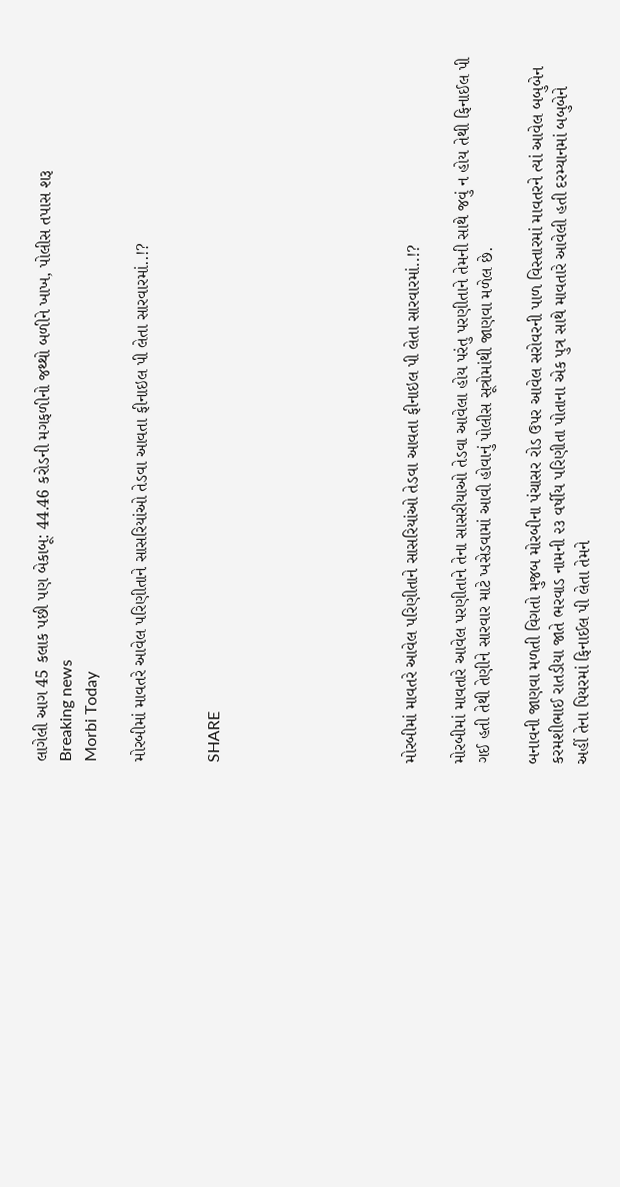લાગેલી આગ 45 કલાક પછી પણ બેકાબૂ: 44.46 કરોડની મગફળીનો જથ્થો બળીને ખાખ, પોલીસ તપાસ શરૂ
Breaking news
Morbi Today

મોરબીમાં માવતરે આવેલ પરિણીતાને સાસરિયાંઓ તેડવા આવતા ફીનાઇલ પી લેતા સારવારમાં..!?


SHARE







મોરબીમાં માવતરે આવેલ પરિણીતાને સાસરિયાંઓ તેડવા આવતા ફીનાઇલ પી લેતા સારવારમાં..!?

મોરબીમાં માવતારે આવેલ પરણીતાને તેના સાસરીયાઓ તેડવા આવેલા હોય પરંતુ પરણીતાને તેમની સાથે જવું ન હોય તેથી ફિનાઈલ પી ગઈ હતી તેથી તેણીને સારવાર માટે ખસેડવામાં આવી હોવાનું પોલીસ સૂત્રોમાંથી જાણવા મળેલ છે.

બનાવની જાણવા મળતી વિગતો મુજબ મોરબીના પંચાસર રોડ ઉપર આવેલ સરોવરની પાળ વિસ્તારમાં માવતરને ત્યાં આવેલ બબુબેન કરમશીભાઈ રાતડીયા જાતે ભરવાડ નામની ૨૩ વર્ષીય પરિણીતા પોતાના એક પુત્ર સાથે માવતારે આવેલી હતી દરમ્યાનમાં બબુબેને અહીં તેના પિયરમાં ફિનાઈલ પી લેતા તેમને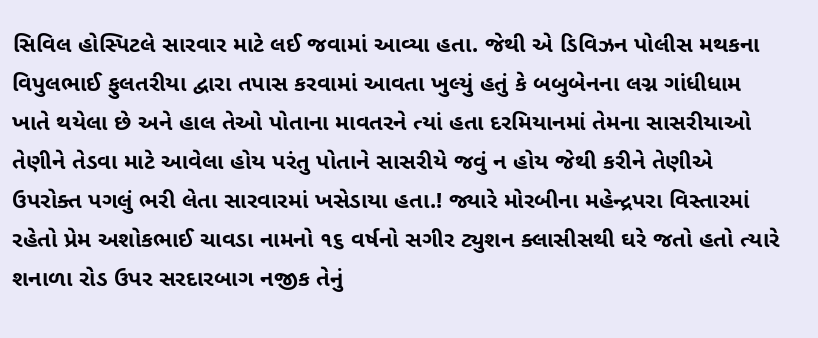સિવિલ હોસ્પિટલે સારવાર માટે લઈ જવામાં આવ્યા હતા. જેથી એ ડિવિઝન પોલીસ મથકના વિપુલભાઈ ફુલતરીયા દ્વારા તપાસ કરવામાં આવતા ખુલ્યું હતું કે બબુબેનના લગ્ન ગાંધીધામ ખાતે થયેલા છે અને હાલ તેઓ પોતાના માવતરને ત્યાં હતા દરમિયાનમાં તેમના સાસરીયાઓ તેણીને તેડવા માટે આવેલા હોય પરંતુ પોતાને સાસરીયે જવું ન હોય જેથી કરીને તેણીએ ઉપરોક્ત પગલું ભરી લેતા સારવારમાં ખસેડાયા હતા.! જ્યારે મોરબીના મહેન્દ્રપરા વિસ્તારમાં રહેતો પ્રેમ અશોકભાઈ ચાવડા નામનો ૧૬ વર્ષનો સગીર ટ્યુશન ક્લાસીસથી ઘરે જતો હતો ત્યારે શનાળા રોડ ઉપર સરદારબાગ નજીક તેનું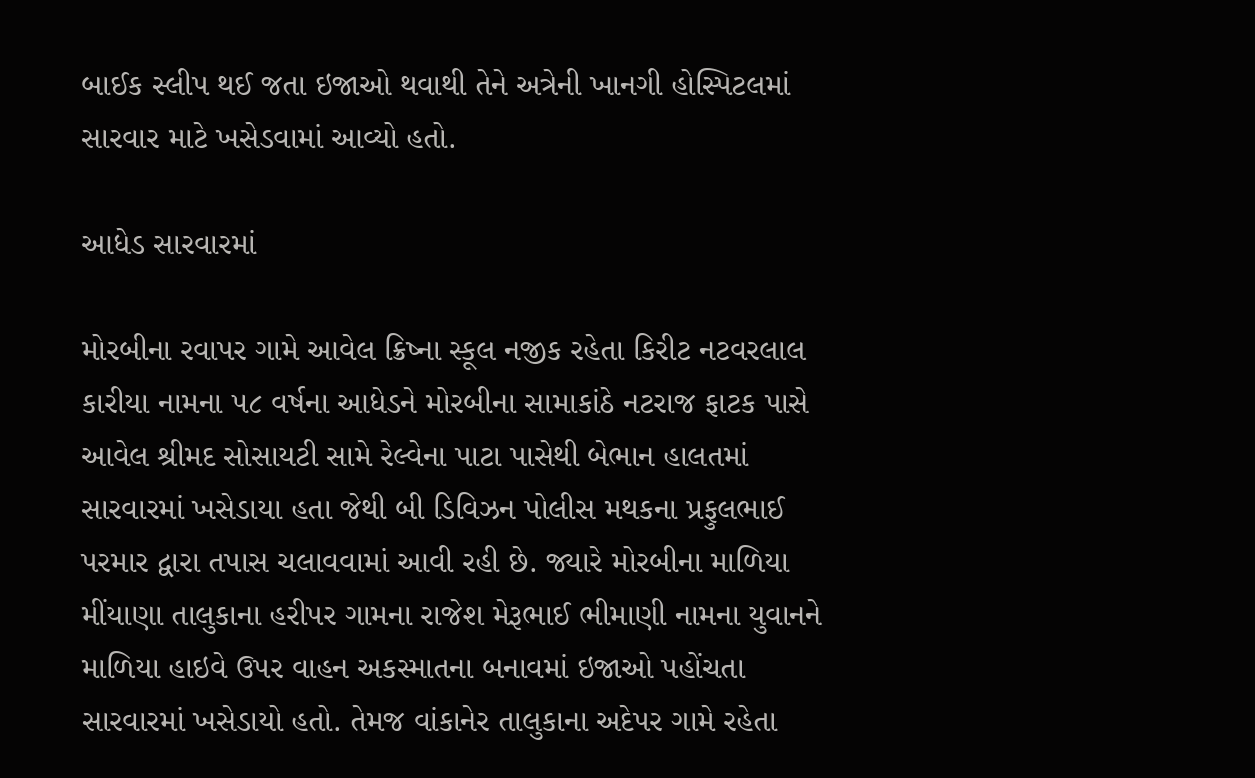બાઈક સ્લીપ થઈ જતા ઇજાઓ થવાથી તેને અત્રેની ખાનગી હોસ્પિટલમાં સારવાર માટે ખસેડવામાં આવ્યો હતો.

આધેડ સારવારમાં

મોરબીના રવાપર ગામે આવેલ ક્રિષ્ના સ્કૂલ નજીક રહેતા કિરીટ નટવરલાલ કારીયા નામના ૫૮ વર્ષના આધેડને મોરબીના સામાકાંઠે નટરાજ ફાટક પાસે આવેલ શ્રીમદ સોસાયટી સામે રેલ્વેના પાટા પાસેથી બેભાન હાલતમાં સારવારમાં ખસેડાયા હતા જેથી બી ડિવિઝન પોલીસ મથકના પ્રફુલભાઈ પરમાર દ્વારા તપાસ ચલાવવામાં આવી રહી છે. જ્યારે મોરબીના માળિયા મીંયાણા તાલુકાના હરીપર ગામના રાજેશ મેરૂભાઈ ભીમાણી નામના યુવાનને માળિયા હાઇવે ઉપર વાહન અકસ્માતના બનાવમાં ઇજાઓ પહોંચતા સારવારમાં ખસેડાયો હતો. તેમજ વાંકાનેર તાલુકાના અદેપર ગામે રહેતા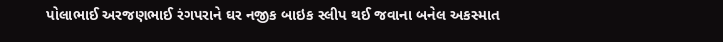પોલાભાઈ અરજણભાઈ રંગપરાને ઘર નજીક બાઇક સ્લીપ થઈ જવાના બનેલ અકસ્માત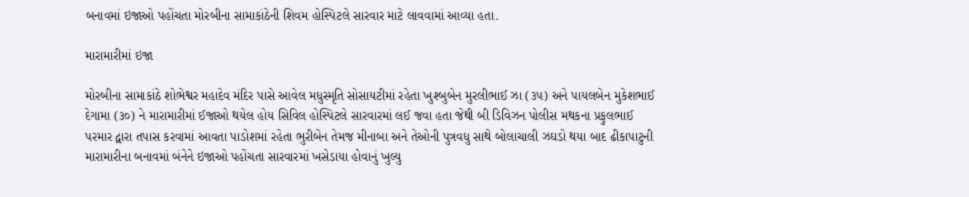બનાવમાં ઇજાઓ પહોંચતા મોરબીના સામાકાંઠેની શિવમ હોસ્પિટલે સારવાર માટે લાવવામાં આવ્યા હતા.

મારામારીમાં ઇજા

મોરબીના સામાકાંઠે શોભેશ્વર મહાદેવ મંદિર પાસે આવેલ મધુસ્મૃતિ સોસાયટીમાં રહેતા ખુશ્બુબેન મુરલીભાઈ ઝા (૩૫) અને પાયલબેન મુકેશભાઈ દેગામા (૩૦) ને મારામારીમાં ઈજાઓ થયેલ હોય સિવિલ હોસ્પિટલે સારવારમાં લઈ જવા હતા જેથી બી ડિવિઝન પોલીસ મથકના પ્રફુલભાઈ પરમાર દ્વારા તપાસ કરવામાં આવતા પાડોશમાં રહેતા ભુરીબેન તેમજ મીનાબા અને તેઓની પુત્રવધુ સાથે બોલાચાલી ઝઘડો થયા બાદ ઢીકાપાટુની મારામારીના બનાવમાં બંનેને ઇજાઓ પહોંચતા સારવારમાં ખસેડાયા હોવાનું ખુલ્યુ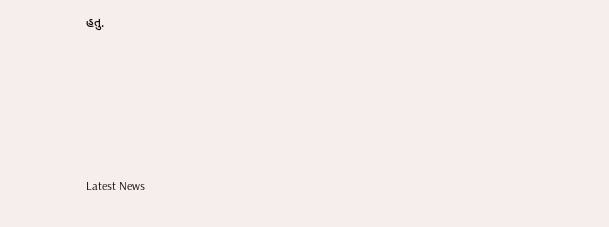હતુ.






Latest News